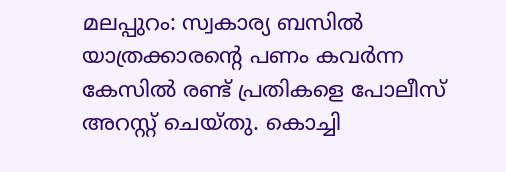മലപ്പുറം: സ്വകാര്യ ബസിൽ യാത്രക്കാരന്റെ പണം കവർന്ന കേസിൽ രണ്ട് പ്രതികളെ പോലീസ് അറസ്റ്റ് ചെയ്തു. കൊച്ചി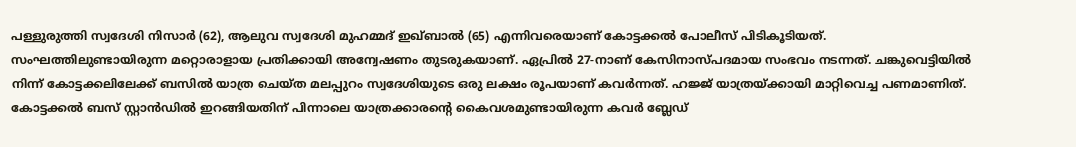പള്ളുരുത്തി സ്വദേശി നിസാർ (62), ആലുവ സ്വദേശി മുഹമ്മദ് ഇഖ്ബാൽ (65) എന്നിവരെയാണ് കോട്ടക്കൽ പോലീസ് പിടികൂടിയത്. സംഘത്തിലുണ്ടായിരുന്ന മറ്റൊരാളായ പ്രതിക്കായി അന്വേഷണം തുടരുകയാണ്. ഏപ്രിൽ 27-നാണ് കേസിനാസ്പദമായ സംഭവം നടന്നത്. ചങ്കുവെട്ടിയിൽ നിന്ന് കോട്ടക്കലിലേക്ക് ബസിൽ യാത്ര ചെയ്ത മലപ്പുറം സ്വദേശിയുടെ ഒരു ലക്ഷം രൂപയാണ് കവർന്നത്. ഹജ്ജ് യാത്രയ്ക്കായി മാറ്റിവെച്ച പണമാണിത്.
കോട്ടക്കൽ ബസ് സ്റ്റാൻഡിൽ ഇറങ്ങിയതിന് പിന്നാലെ യാത്രക്കാരന്റെ കൈവശമുണ്ടായിരുന്ന കവർ ബ്ലേഡ്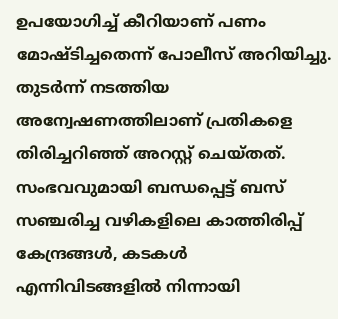ഉപയോഗിച്ച് കീറിയാണ് പണം മോഷ്ടിച്ചതെന്ന് പോലീസ് അറിയിച്ചു. തുടർന്ന് നടത്തിയ അന്വേഷണത്തിലാണ് പ്രതികളെ തിരിച്ചറിഞ്ഞ് അറസ്റ്റ് ചെയ്തത്. സംഭവവുമായി ബന്ധപ്പെട്ട് ബസ് സഞ്ചരിച്ച വഴികളിലെ കാത്തിരിപ്പ് കേന്ദ്രങ്ങൾ, കടകൾ എന്നിവിടങ്ങളിൽ നിന്നായി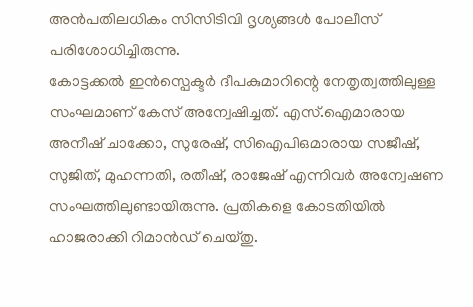അൻപതിലധികം സിസിടിവി ദൃശ്യങ്ങൾ പോലീസ് പരിശോധിച്ചിരുന്നു.
കോട്ടക്കൽ ഇൻസ്പെക്ടർ ദീപകുമാറിന്റെ നേതൃത്വത്തിലുള്ള സംഘമാണ് കേസ് അന്വേഷിച്ചത്. എസ്.ഐമാരായ അനീഷ് ചാക്കോ, സുരേഷ്, സിഐപിഒമാരായ സജീഷ്, സുജിത്, മുഹന്നതി, രതീഷ്, രാജേഷ് എന്നിവർ അന്വേഷണ സംഘത്തിലുണ്ടായിരുന്നു. പ്രതികളെ കോടതിയിൽ ഹാജരാക്കി റിമാൻഡ് ചെയ്തു.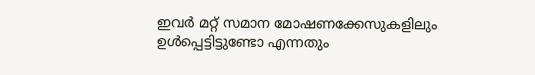ഇവർ മറ്റ് സമാന മോഷണക്കേസുകളിലും ഉൾപ്പെട്ടിട്ടുണ്ടോ എന്നതും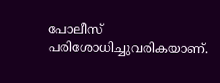പോലീസ് പരിശോധിച്ചുവരികയാണ്.